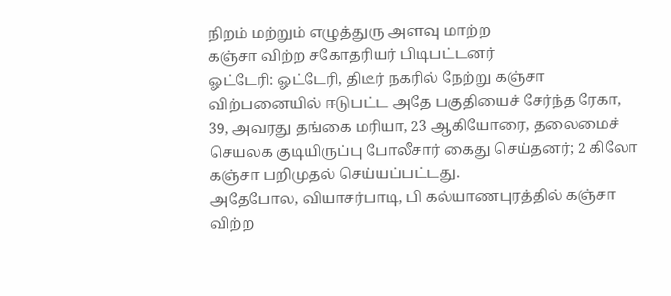நிறம் மற்றும் எழுத்துரு அளவு மாற்ற
கஞ்சா விற்ற சகோதரியர் பிடிபட்டனர்
ஓட்டேரி: ஓட்டேரி, திடீர் நகரில் நேற்று கஞ்சா விற்பனையில் ஈடுபட்ட அதே பகுதியைச் சேர்ந்த ரேகா, 39, அவரது தங்கை மரியா, 23 ஆகியோரை, தலைமைச் செயலக குடியிருப்பு போலீசார் கைது செய்தனர்; 2 கிலோ கஞ்சா பறிமுதல் செய்யப்பட்டது.
அதேபோல, வியாசர்பாடி, பி கல்யாணபுரத்தில் கஞ்சா விற்ற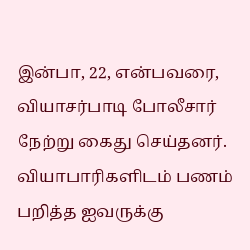இன்பா, 22, என்பவரை, வியாசர்பாடி போலீசார் நேற்று கைது செய்தனர்.
வியாபாரிகளிடம் பணம் பறித்த ஐவருக்கு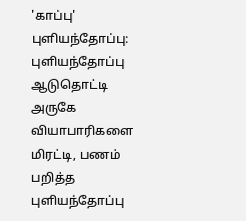'காப்பு'
புளியந்தோப்பு: புளியந்தோப்பு ஆடுதொட்டி அருகே வியாபாரிகளை மிரட்டி, பணம் பறித்த புளியந்தோப்பு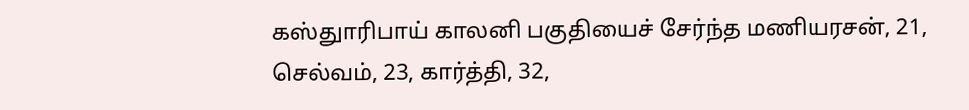கஸ்துாரிபாய் காலனி பகுதியைச் சேர்ந்த மணியரசன், 21, செல்வம், 23, கார்த்தி, 32,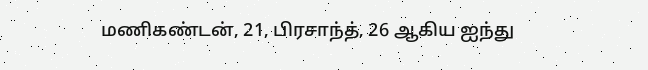மணிகண்டன், 21, பிரசாந்த், 26 ஆகிய ஐந்து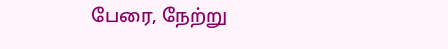பேரை, நேற்று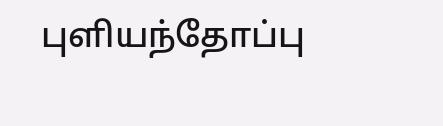புளியந்தோப்பு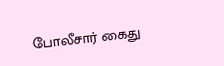போலீசார் கைது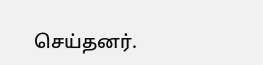செய்தனர்.